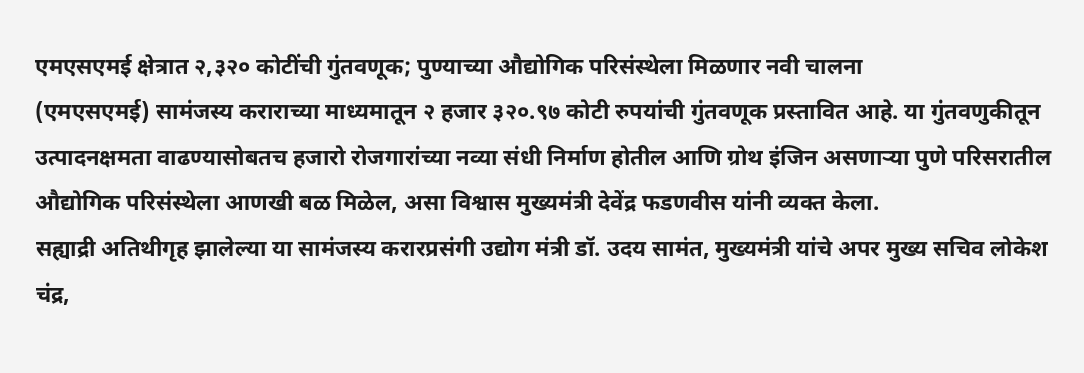एमएसएमई क्षेत्रात २,३२० कोटींची गुंतवणूक; पुण्याच्या औद्योगिक परिसंस्थेला मिळणार नवी चालना
(एमएसएमई) सामंजस्य कराराच्या माध्यमातून २ हजार ३२०.९७ कोटी रुपयांची गुंतवणूक प्रस्तावित आहे. या गुंतवणुकीतून उत्पादनक्षमता वाढण्यासोबतच हजारो रोजगारांच्या नव्या संधी निर्माण होतील आणि ग्रोथ इंजिन असणाऱ्या पुणे परिसरातील औद्योगिक परिसंस्थेला आणखी बळ मिळेल, असा विश्वास मुख्यमंत्री देवेंद्र फडणवीस यांनी व्यक्त केला.
सह्याद्री अतिथीगृह झालेल्या या सामंजस्य करारप्रसंगी उद्योग मंत्री डॉ. उदय सामंत, मुख्यमंत्री यांचे अपर मुख्य सचिव लोकेश चंद्र,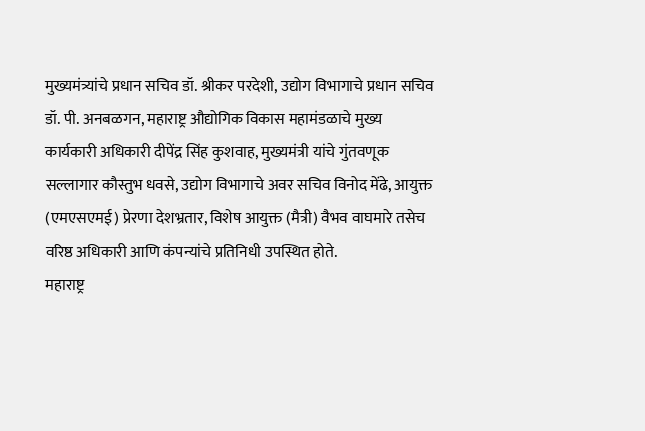मुख्यमंत्र्यांचे प्रधान सचिव डॉ. श्रीकर परदेशी, उद्योग विभागाचे प्रधान सचिव डॉ. पी. अनबळगन, महाराष्ट्र औद्योगिक विकास महामंडळाचे मुख्य कार्यकारी अधिकारी दीपेंद्र सिंह कुशवाह, मुख्यमंत्री यांचे गुंतवणूक सल्लागार कौस्तुभ धवसे, उद्योग विभागाचे अवर सचिव विनोद मेंढे, आयुक्त (एमएसएमई) प्रेरणा देशभ्रतार, विशेष आयुक्त (मैत्री) वैभव वाघमारे तसेच वरिष्ठ अधिकारी आणि कंपन्यांचे प्रतिनिधी उपस्थित होते.
महाराष्ट्र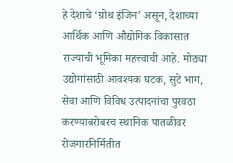हे देशाचे ‘ग्रोथ इंजिन’ असून, देशाच्या आर्थिक आणि औद्योगिक विकासात राज्याची भूमिका महत्त्वाची आहे. मोठ्या उद्योगांसाठी आवश्यक घटक, सुटे भाग, सेवा आणि विविध उत्पादनांचा पुरवठा करण्याबरोबरच स्थानिक पातळीवर रोजगारनिर्मितीत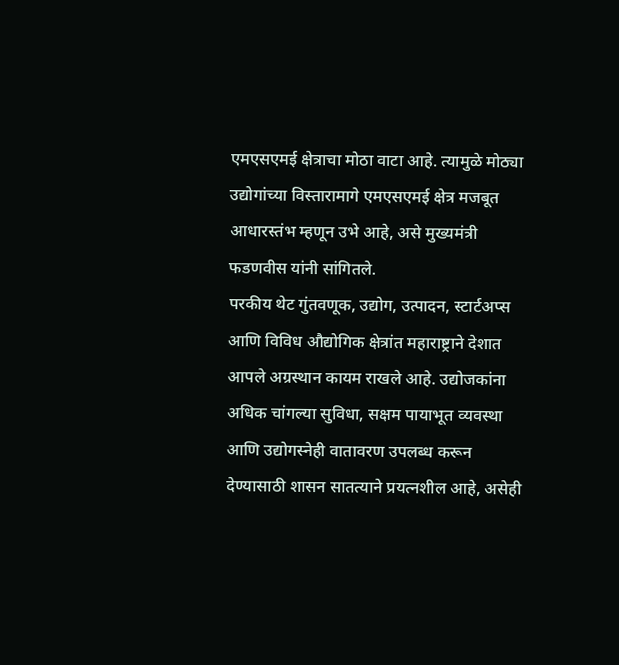एमएसएमई क्षेत्राचा मोठा वाटा आहे. त्यामुळे मोठ्या उद्योगांच्या विस्तारामागे एमएसएमई क्षेत्र मजबूत आधारस्तंभ म्हणून उभे आहे, असे मुख्यमंत्री फडणवीस यांनी सांगितले.
परकीय थेट गुंतवणूक, उद्योग, उत्पादन, स्टार्टअप्स आणि विविध औद्योगिक क्षेत्रांत महाराष्ट्राने देशात आपले अग्रस्थान कायम राखले आहे. उद्योजकांना अधिक चांगल्या सुविधा, सक्षम पायाभूत व्यवस्था आणि उद्योगस्नेही वातावरण उपलब्ध करून देण्यासाठी शासन सातत्याने प्रयत्नशील आहे, असेही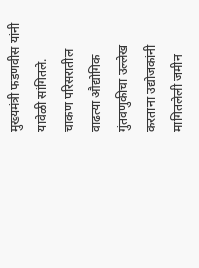मुख्यमंत्री फडणवीस यांनी यावेळी सांगितले.
चाकण परिसरातील वाढत्या औद्योगिक गुंतवणुकीचा उल्लेख करताना उद्योजकांनी मागितलेली जमीन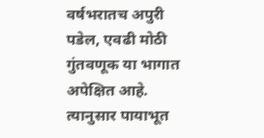वर्षभरातच अपुरी पडेल, एवढी मोठी गुंतवणूक या भागात अपेक्षित आहे. त्यानुसार पायाभूत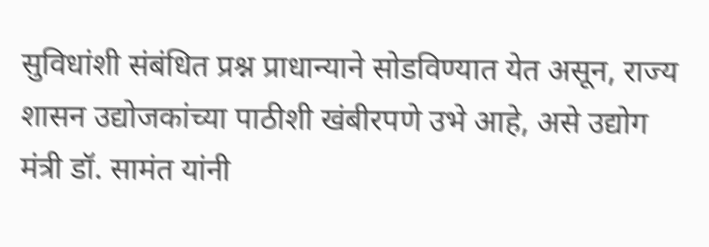सुविधांशी संबंधित प्रश्न प्राधान्याने सोडविण्यात येत असून, राज्य शासन उद्योजकांच्या पाठीशी खंबीरपणे उभे आहे, असे उद्योग मंत्री डॉ. सामंत यांनी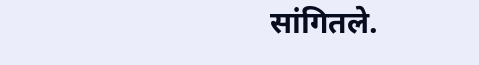सांगितले.